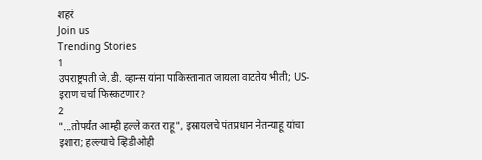शहरं
Join us
Trending Stories
1
उपराष्ट्रपती जे.डी. व्हान्स यांना पाकिस्तानात जायला वाटतेय भीती; US-इराण चर्चा फिस्कटणार?
2
"...तोपर्यंत आम्ही हल्ले करत राहू", इस्रायलचे पंतप्रधान नेतन्याहू यांचा इशारा; हल्ल्याचे व्हिडीओही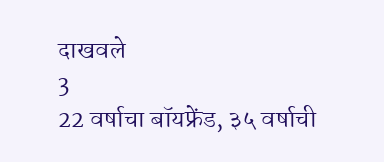दाखवले
3
22 वर्षाचा बॉयफ्रेंड, ३५ वर्षाची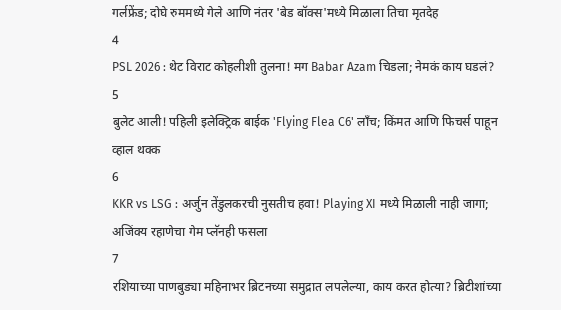गर्लफ्रेंड; दोघे रुममध्ये गेले आणि नंतर 'बेड बॉक्स'मध्ये मिळाला तिचा मृतदेह
4
PSL 2026 : थेट विराट कोहलीशी तुलना! मग Babar Azam चिडला; नेमकं काय घडलं?
5
बुलेट आली! पहिली इलेक्ट्रिक बाईक 'Flying Flea C6' लाँच; किंमत आणि फिचर्स पाहून व्हाल थक्क
6
KKR vs LSG : अर्जुन तेंडुलकरची नुसतीच हवा! Playing XI मध्ये मिळाली नाही जागा; अजिंक्य रहाणेचा गेम प्लॅनही फसला
7
रशियाच्या पाणबुड्या महिनाभर ब्रिटनच्या समुद्रात लपलेल्या, काय करत होत्या? ब्रिटीशांच्या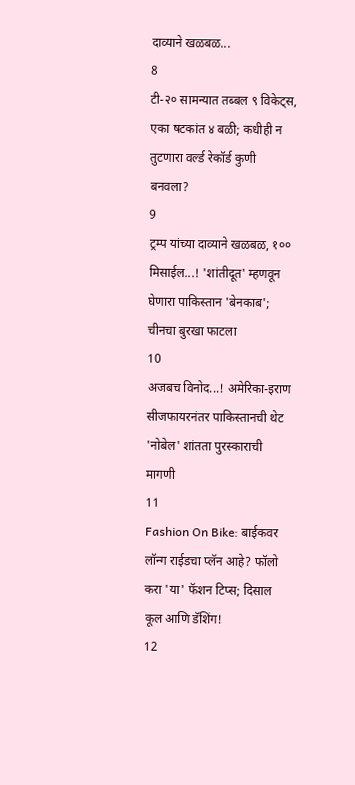दाव्याने खळबळ...
8
टी-२० सामन्यात तब्बल ९ विकेट्स, एका षटकांत ४ बळी; कधीही न तुटणारा वर्ल्ड रेकॉर्ड कुणी बनवला?
9
ट्रम्प यांच्या दाव्याने खळबळ, १०० मिसाईल...! 'शांतीदूत' म्हणवून घेणारा पाकिस्तान 'बेनकाब'; चीनचा बुरखा फाटला
10
अजबच विनोद...! अमेरिका-इराण सीजफायरनंतर पाकिस्तानची थेट 'नोबेल' शांतता पुरस्काराची मागणी
11
Fashion On Bike: बाईकवर लॉन्ग राईडचा प्लॅन आहे? फॉलो करा 'या' फॅशन टिप्स; दिसाल कूल आणि डॅशिंग!
12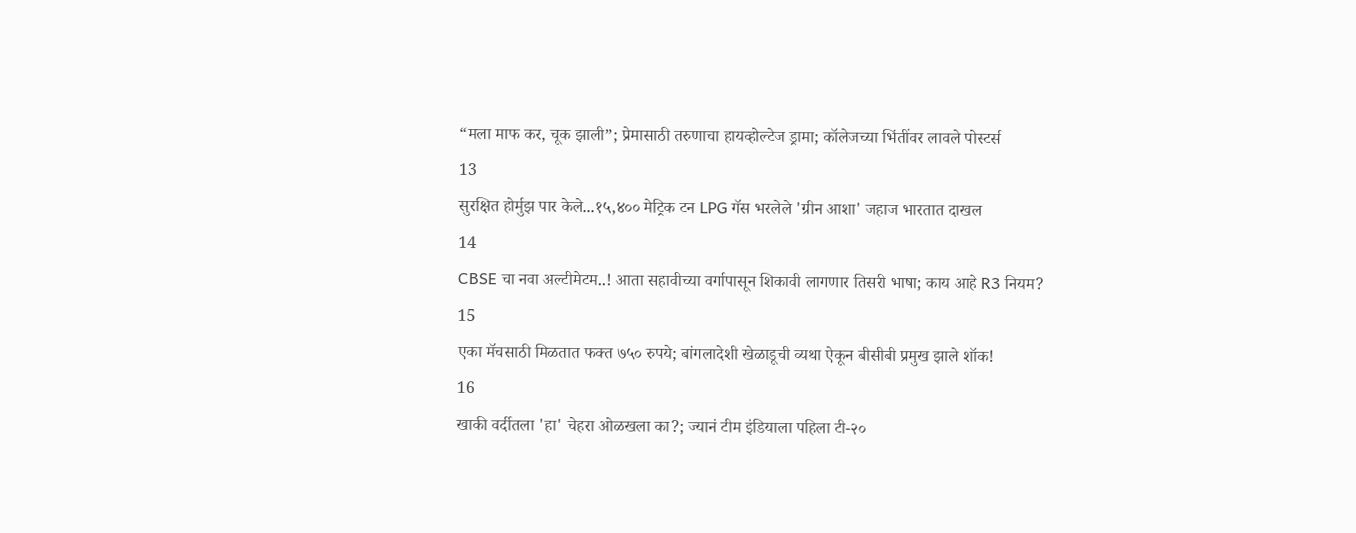“मला माफ कर, चूक झाली”; प्रेमासाठी तरुणाचा हायव्होल्टेज ड्रामा; कॉलेजच्या भिंतींवर लावले पोस्टर्स
13
सुरक्षित होर्मुझ पार केले...१५,४०० मेट्रिक टन LPG गॅस भरलेले 'ग्रीन आशा' जहाज भारतात दाखल
14
CBSE चा नवा अल्टीमेटम..! आता सहावीच्या वर्गापासून शिकावी लागणार तिसरी भाषा; काय आहे R3 नियम?
15
एका मॅचसाठी मिळतात फक्त ७५० रुपये; बांगलादेशी खेळाडूची व्यथा ऐकून बीसीबी प्रमुख झाले शॉक!
16
खाकी वर्दीतला 'हा' चेहरा ओळखला का?; ज्यानं टीम इंडियाला पहिला टी-२०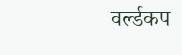वर्ल्डकप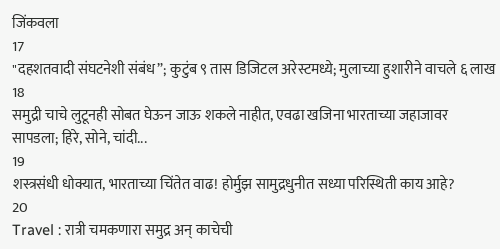जिंकवला
17
"दहशतवादी संघटनेशी संबंध”; कुटुंब ९ तास डिजिटल अरेस्टमध्ये; मुलाच्या हुशारीने वाचले ६ लाख
18
समुद्री चाचे लुटूनही सोबत घेऊन जाऊ शकले नाहीत, एवढा खजिना भारताच्या जहाजावर सापडला; हिरे, सोने, चांदी...
19
शस्त्रसंधी धोक्यात, भारताच्या चिंतेत वाढ! होर्मुझ सामुद्रधुनीत सध्या परिस्थिती काय आहे?
20
Travel : रात्री चमकणारा समुद्र अन् काचेची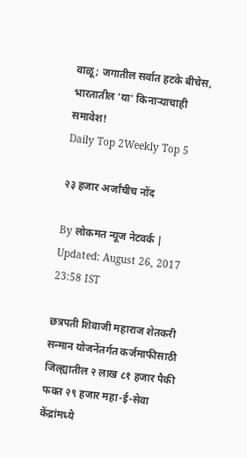वाळू; जगातील सर्वात हटके बीचेस, भारतातील 'या' किनाऱ्याचाही समावेश!
Daily Top 2Weekly Top 5

२३ हजार अर्जांचीच नोंद

By लोकमत न्यूज नेटवर्क | Updated: August 26, 2017 23:58 IST

छत्रपती शिवाजी महाराज शेतकरी सन्मान योजनेंतर्गत कर्जमाफीसाठी जिल्ह्यातील २ लाख ८१ हजार पैकी फक्त २९ हजार महा-ई-सेवा केंद्रांमध्ये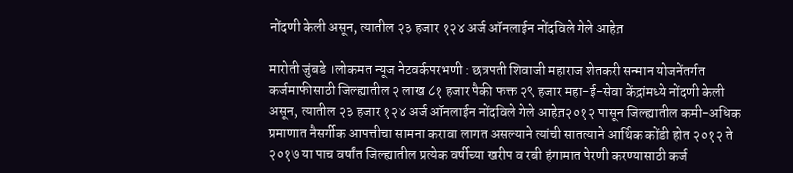नोंदणी केली असून, त्यातील २३ हजार १२४ अर्ज ऑनलाईन नोंदविले गेले आहेत़

मारोती जुंबडे ।लोकमत न्यूज नेटवर्कपरभणी : छत्रपती शिवाजी महाराज शेतकरी सन्मान योजनेंतर्गत कर्जमाफीसाठी जिल्ह्यातील २ लाख ८१ हजार पैकी फक्त २९ हजार महा-ई-सेवा केंद्रांमध्ये नोंदणी केली असून, त्यातील २३ हजार १२४ अर्ज ऑनलाईन नोंदविले गेले आहेत़२०१२ पासून जिल्ह्यातील कमी-अधिक प्रमाणात नैसर्गीक आपत्तीचा सामना करावा लागत असल्याने त्यांची सातत्याने आर्थिक कोंडी होत २०१२ ते २०१७ या पाच वर्षांत जिल्ह्यातील प्रत्येक वर्षीच्या खरीप व रबी हंगामात पेरणी करण्यासाठी कर्ज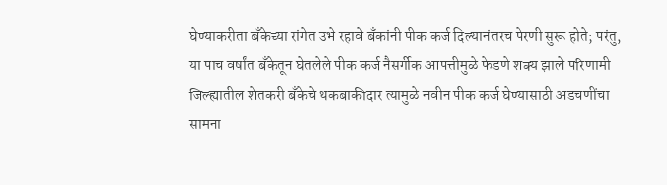घेण्याकरीता बँकेच्या रांगेत उभे रहावे बँकांनी पीक कर्ज दिल्यानंतरच पेरणी सुरू होते; परंतु, या पाच वर्षांत बँकेतून घेतलेले पीक कर्ज नैसर्गीक आपत्तीमुळे फेडणे शक्य झाले परिणामी जिल्ह्यातील शेतकरी बँकेचे थकबाकीदार त्यामुळे नवीन पीक कर्ज घेण्यासाठी अडचणींचा सामना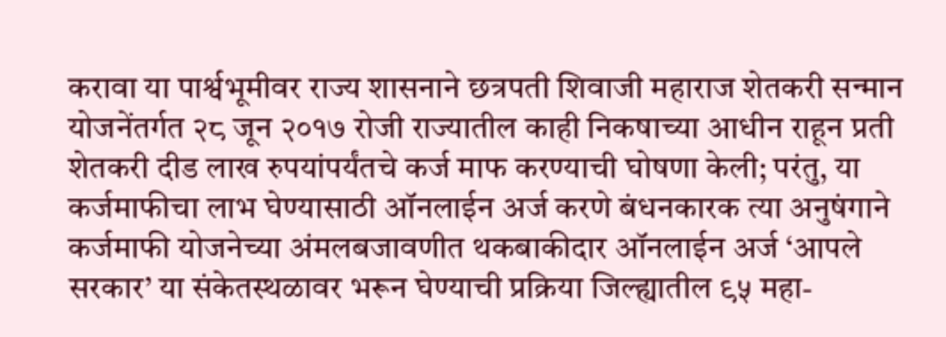करावा या पार्श्वभूमीवर राज्य शासनाने छत्रपती शिवाजी महाराज शेतकरी सन्मान योजनेंतर्गत २८ जून २०१७ रोजी राज्यातील काही निकषाच्या आधीन राहून प्रती शेतकरी दीड लाख रुपयांपर्यंतचे कर्ज माफ करण्याची घोषणा केली; परंतु, या कर्जमाफीचा लाभ घेण्यासाठी ऑनलाईन अर्ज करणे बंधनकारक त्या अनुषंगाने कर्जमाफी योजनेच्या अंमलबजावणीत थकबाकीदार ऑनलाईन अर्ज ‘आपले सरकार’ या संकेतस्थळावर भरून घेण्याची प्रक्रिया जिल्ह्यातील ९५ महा-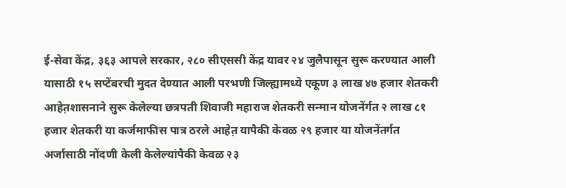ई-सेवा केंद्र, ३६३ आपले सरकार, २८० सीएससी केंद्र यावर २४ जुलैपासून सुरू करण्यात आली यासाठी १५ सप्टेंबरची मुदत देण्यात आली परभणी जिल्ह्यामध्ये एकूण ३ लाख ४७ हजार शेतकरी आहेत़शासनाने सुरू केलेल्या छत्रपती शिवाजी महाराज शेतकरी सन्मान योजनेंर्गत २ लाख ८१ हजार शेतकरी या कर्जमाफीस पात्र ठरले आहेत़ यापैकी केवळ २९ हजार या योजनेंतर्गत अर्जासाठी नोंदणी केली केलेल्यांपैकी केवळ २३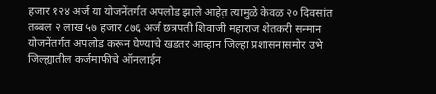हजार १२४ अर्ज या योजनेंतर्गत अपलोड झाले आहेत़ त्यामुळे केवळ २० दिवसांत तब्बल २ लाख ५७ हजार ८७६ अर्ज छत्रपती शिवाजी महाराज शेतकरी सन्मान योजनेंतर्गत अपलोड करून घेण्याचे खडतर आव्हान जिल्हा प्रशासनासमोर उभे जिल्ह्यातील कर्जमाफीचे ऑनलाईन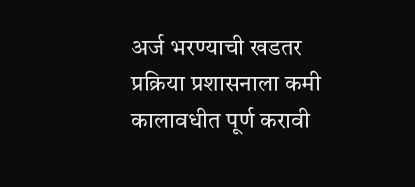अर्ज भरण्याची खडतर प्रक्रिया प्रशासनाला कमी कालावधीत पूर्ण करावी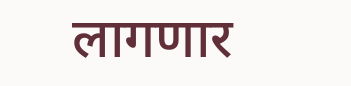लागणार